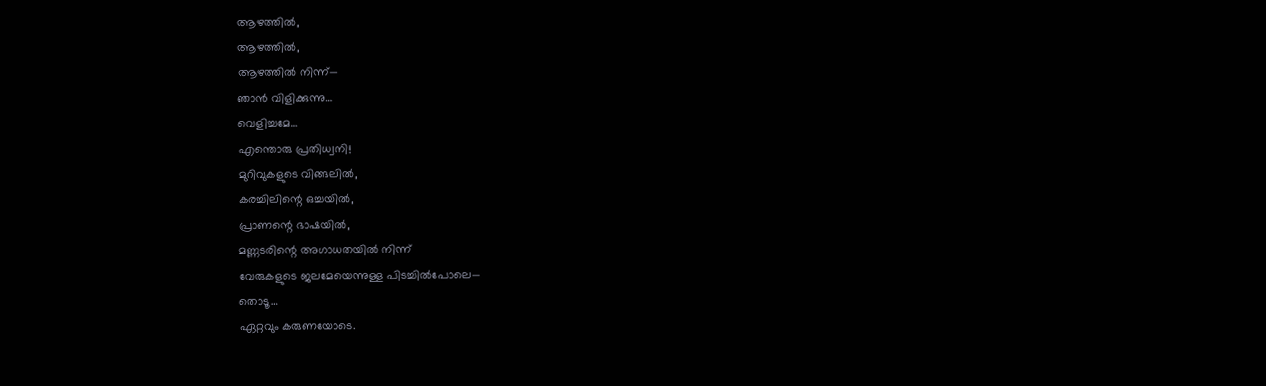ആഴത്തിൽ,
ആഴത്തിൽ,
ആഴത്തിൽ നിന്ന്—
ഞാൻ വിളിക്കുന്നു…
വെളിച്ചമേ…
എന്തൊരു പ്രതിധ്വനി!
മുറിവുകളുടെ വിങ്ങലിൽ,
കരച്ചിലിന്റെ ഒച്ചയിൽ,
പ്രാണന്റെ ഭാഷയിൽ,
മണ്ണടരിന്റെ അഗാധതയിൽ നിന്ന്
വേരുകളുടെ ജലമേയെന്നുള്ള പിടച്ചിൽപോലെ—
തൊടൂ…
ഏറ്റവും കരുണയോടെ.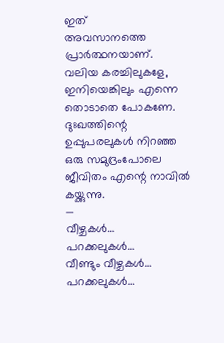ഇത്
അവസാനത്തെ പ്രാർത്ഥനയാണ്.
വലിയ കരച്ചിലുകളേ,
ഇനിയെങ്കിലും എന്നെ തൊടാതെ പോകണേ.
ദുഃഖത്തിന്റെ
ഉപ്പുപരലുകൾ നിറഞ്ഞ
ഒരു സമുദ്രംപോലെ
ജീവിതം എന്റെ നാവിൽ കയ്ക്കുന്നു.
—
വീഴ്ചകൾ…
പറക്കലുകൾ…
വീണ്ടും വീഴ്ചകൾ…
പറക്കലുകൾ…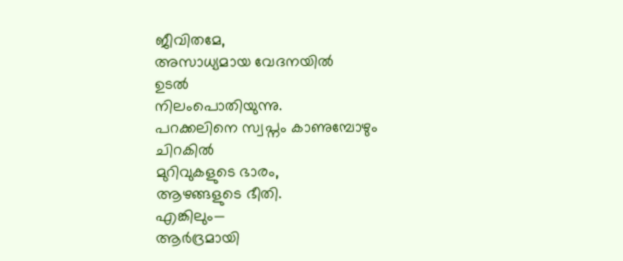ജീവിതമേ,
അസാധ്യമായ വേദനയിൽ
ഉടൽ
നിലംപൊതിയുന്നു.
പറക്കലിനെ സ്വപ്നം കാണുമ്പോഴും
ചിറകിൽ
മുറിവുകളുടെ ഭാരം,
ആഴങ്ങളുടെ ഭീതി.
എങ്കിലും—
ആർദ്രമായി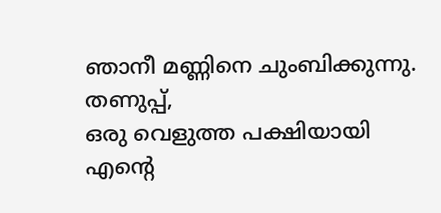ഞാനീ മണ്ണിനെ ചുംബിക്കുന്നു.
തണുപ്പ്,
ഒരു വെളുത്ത പക്ഷിയായി
എന്റെ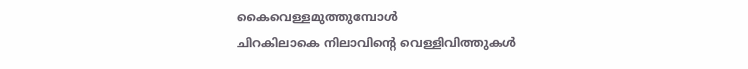കൈവെള്ളമുത്തുമ്പോൾ
ചിറകിലാകെ നിലാവിന്റെ വെള്ളിവിത്തുകൾ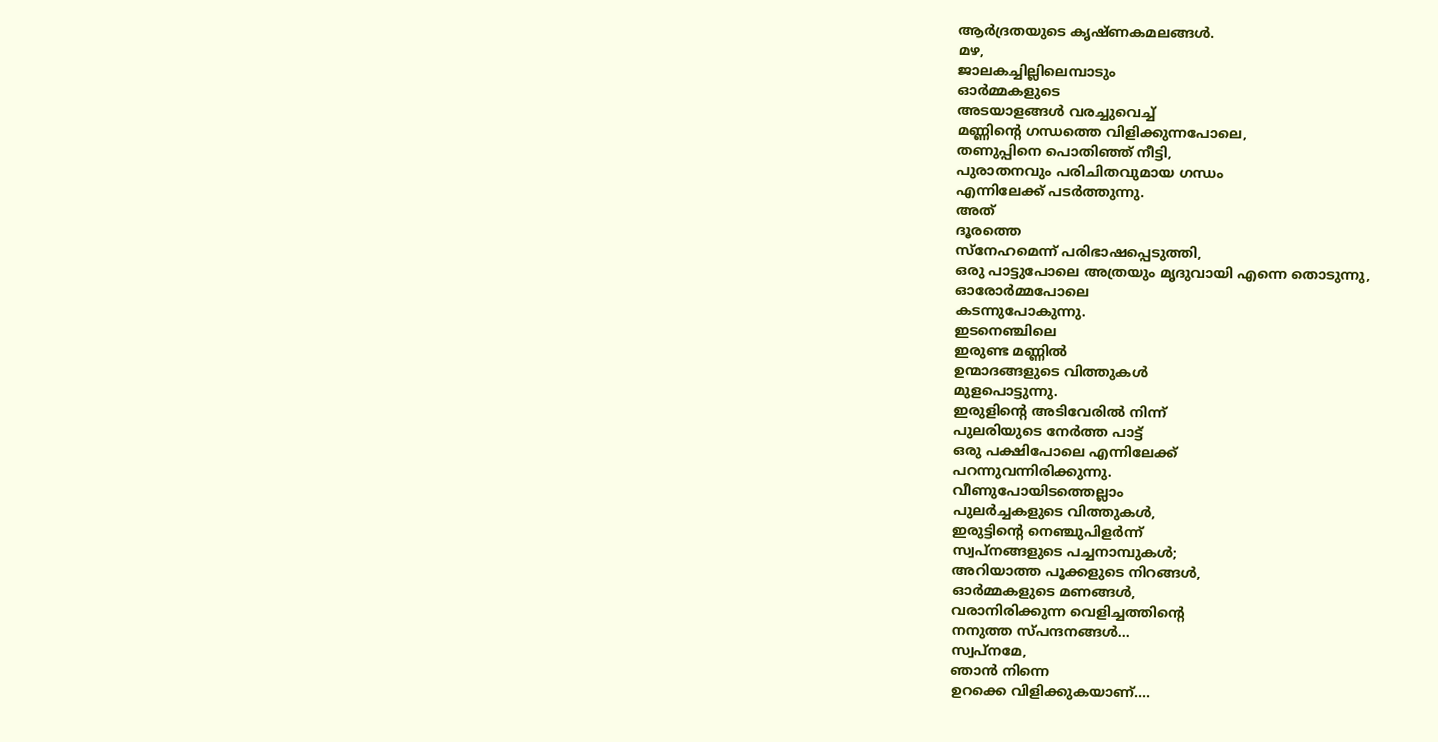ആർദ്രതയുടെ കൃഷ്ണകമലങ്ങൾ.
മഴ,
ജാലകച്ചില്ലിലെമ്പാടും
ഓർമ്മകളുടെ
അടയാളങ്ങൾ വരച്ചുവെച്ച്
മണ്ണിന്റെ ഗന്ധത്തെ വിളിക്കുന്നപോലെ,
തണുപ്പിനെ പൊതിഞ്ഞ് നീട്ടി,
പുരാതനവും പരിചിതവുമായ ഗന്ധം
എന്നിലേക്ക് പടർത്തുന്നു.
അത്
ദൂരത്തെ
സ്നേഹമെന്ന് പരിഭാഷപ്പെടുത്തി,
ഒരു പാട്ടുപോലെ അത്രയും മൃദുവായി എന്നെ തൊടുന്നു,
ഓരോർമ്മപോലെ
കടന്നുപോകുന്നു.
ഇടനെഞ്ചിലെ
ഇരുണ്ട മണ്ണിൽ
ഉന്മാദങ്ങളുടെ വിത്തുകൾ
മുളപൊട്ടുന്നു.
ഇരുളിന്റെ അടിവേരിൽ നിന്ന്
പുലരിയുടെ നേർത്ത പാട്ട്
ഒരു പക്ഷിപോലെ എന്നിലേക്ക്
പറന്നുവന്നിരിക്കുന്നു.
വീണുപോയിടത്തെല്ലാം
പുലർച്ചകളുടെ വിത്തുകൾ,
ഇരുട്ടിന്റെ നെഞ്ചുപിളർന്ന്
സ്വപ്നങ്ങളുടെ പച്ചനാമ്പുകൾ;
അറിയാത്ത പൂക്കളുടെ നിറങ്ങൾ,
ഓർമ്മകളുടെ മണങ്ങൾ,
വരാനിരിക്കുന്ന വെളിച്ചത്തിന്റെ
നനുത്ത സ്പന്ദനങ്ങൾ…
സ്വപ്നമേ,
ഞാൻ നിന്നെ
ഉറക്കെ വിളിക്കുകയാണ്….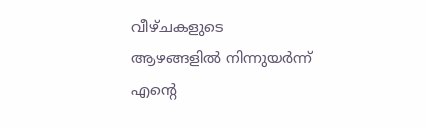വീഴ്ചകളുടെ
ആഴങ്ങളിൽ നിന്നുയർന്ന്
എന്റെ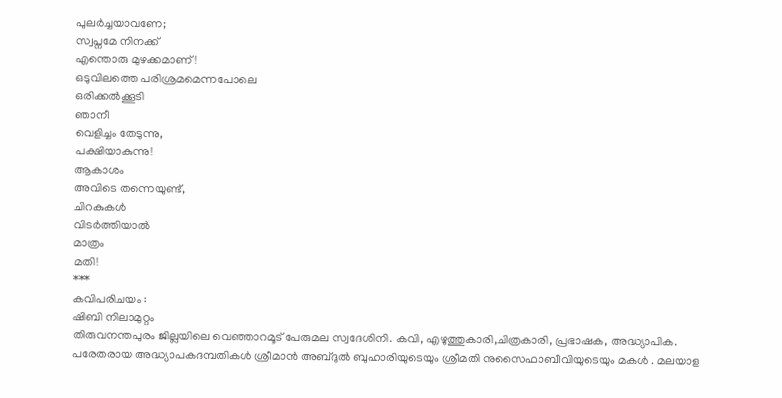പുലർച്ചയാവണേ;
സ്വപ്നമേ നിനക്ക്
എന്തൊരു മുഴക്കമാണ്!
ഒടുവിലത്തെ പരിശ്രമമെന്നപോലെ
ഒരിക്കൽക്കൂടി
ഞാനീ
വെളിച്ചം തേടുന്നു,
പക്ഷിയാകുന്നു!
ആകാശം
അവിടെ തന്നെയുണ്ട്,
ചിറകുകൾ
വിടർത്തിയാൽ
മാത്രം
മതി!
***
കവിപരിചയം :
ഷിബി നിലാമുറ്റം
തിരുവനന്തപുരം ജില്ലയിലെ വെഞ്ഞാറമൂട് പേരുമല സ്വദേശിനി. കവി, എഴുത്തുകാരി,ചിത്രകാരി, പ്രഭാഷക, അദ്ധ്യാപിക. പരേതരായ അദ്ധ്യാപകദമ്പതികൾ ശ്രീമാൻ അബ്ദുൽ ബുഹാരിയുടെയും ശ്രീമതി നുസൈഫാബീവിയുടെയും മകൾ . മലയാള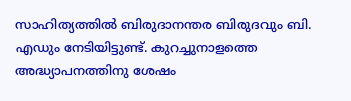സാഹിത്യത്തിൽ ബിരുദാനന്തര ബിരുദവും ബി. എഡും നേടിയിട്ടുണ്ട്. കുറച്ചുനാളത്തെ അദ്ധ്യാപനത്തിനു ശേഷം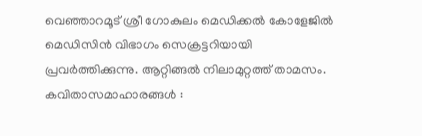വെഞ്ഞാറമൂട് ശ്രീ ഗോകുലം മെഡിക്കൽ കോളേജിൽ മെഡിസിൻ വിഭാഗം സെക്രട്ടറിയായി പ്രവർത്തിക്കുന്നു. ആറ്റിങ്ങൽ നിലാമുറ്റത്ത് താമസം.
കവിതാസമാഹാരങ്ങൾ :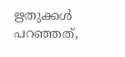ഋതുക്കൾ പറഞ്ഞത്,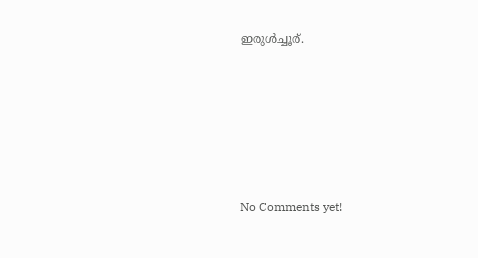ഇരുൾച്ചൂര്.







No Comments yet!